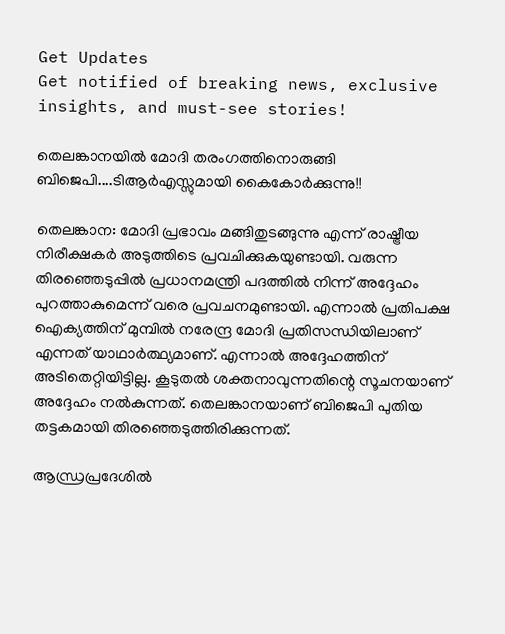Get Updates
Get notified of breaking news, exclusive insights, and must-see stories!

തെലങ്കാനയില്‍ മോദി തരംഗത്തിനൊരുങ്ങി ബിജെപി....ടിആര്‍എസ്സുമായി കൈകോര്‍ക്കുന്നു!!

തെലങ്കാന: മോദി പ്രഭാവം മങ്ങിതുടങ്ങുന്നു എന്ന് രാഷ്ട്രീയ നിരീക്ഷകര്‍ അടുത്തിടെ പ്രവചിക്കുകയുണ്ടായി. വരുന്ന തിരഞ്ഞെടുപ്പില്‍ പ്രധാനമന്ത്രി പദത്തില്‍ നിന്ന് അദ്ദേഹം പുറത്താകുമെന്ന് വരെ പ്രവചനമുണ്ടായി. എന്നാല്‍ പ്രതിപക്ഷ ഐക്യത്തിന് മുമ്പില്‍ നരേന്ദ്ര മോദി പ്രതിസന്ധിയിലാണ് എന്നത് യാഥാര്‍ത്ഥ്യമാണ്. എന്നാല്‍ അദ്ദേഹത്തിന് അടിതെറ്റിയിട്ടില്ല. കൂടുതല്‍ ശക്തനാവുന്നതിന്റെ സൂചനയാണ് അദ്ദേഹം നല്‍കുന്നത്. തെലങ്കാനയാണ് ബിജെപി പുതിയ തട്ടകമായി തിരഞ്ഞെടുത്തിരിക്കുന്നത്.

ആന്ധ്രപ്രദേശില്‍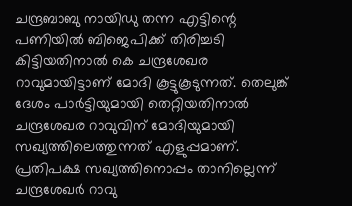ചന്ദ്രബാബു നായിഡു തന്ന എട്ടിന്റെ പണിയില്‍ ബിജെപിക്ക് തിരിച്ചടി കിട്ടിയതിനാല്‍ കെ ചന്ദ്രശേഖര റാവുമായിട്ടാണ് മോദി കൂട്ടുകൂടുന്നത്. തെലുങ്ക് ദേശം പാര്‍ട്ടിയുമായി തെറ്റിയതിനാല്‍ ചന്ദ്രശേഖര റാവുവിന് മോദിയുമായി സഖ്യത്തിലെത്തുന്നത് എളുപ്പമാണ്. പ്രതിപക്ഷ സഖ്യത്തിനൊപ്പം താനില്ലെന്ന് ചന്ദ്രശേഖര്‍ റാവു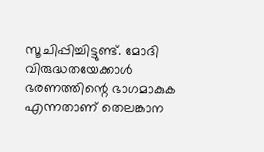സൂചിപ്പിച്ചിട്ടുണ്ട്. മോദി വിരുദ്ധതയേക്കാള്‍ ഭരണത്തിന്റെ ഭാഗമാകുക എന്നതാണ് തെലങ്കാന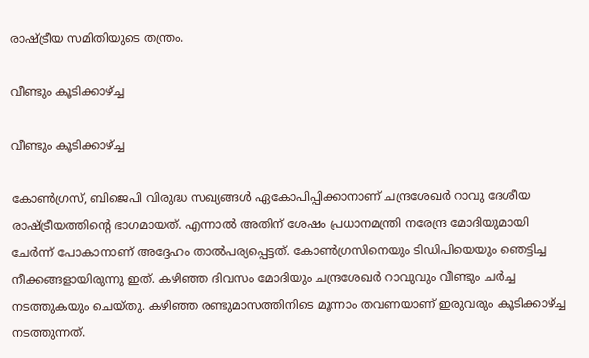രാഷ്ട്രീയ സമിതിയുടെ തന്ത്രം.

വീണ്ടും കൂടിക്കാഴ്ച്ച

വീണ്ടും കൂടിക്കാഴ്ച്ച

കോണ്‍ഗ്രസ്, ബിജെപി വിരുദ്ധ സഖ്യങ്ങള്‍ ഏകോപിപ്പിക്കാനാണ് ചന്ദ്രശേഖര്‍ റാവു ദേശീയ രാഷ്ട്രീയത്തിന്റെ ഭാഗമായത്. എന്നാല്‍ അതിന് ശേഷം പ്രധാനമന്ത്രി നരേന്ദ്ര മോദിയുമായി ചേര്‍ന്ന് പോകാനാണ് അദ്ദേഹം താല്‍പര്യപ്പെട്ടത്. കോണ്‍ഗ്രസിനെയും ടിഡിപിയെയും ഞെട്ടിച്ച നീക്കങ്ങളായിരുന്നു ഇത്. കഴിഞ്ഞ ദിവസം മോദിയും ചന്ദ്രശേഖര്‍ റാവുവും വീണ്ടും ചര്‍ച്ച നടത്തുകയും ചെയ്തു. കഴിഞ്ഞ രണ്ടുമാസത്തിനിടെ മൂന്നാം തവണയാണ് ഇരുവരും കൂടിക്കാഴ്ച്ച നടത്തുന്നത്.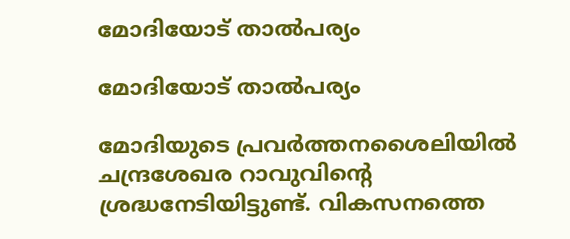മോദിയോട് താല്‍പര്യം

മോദിയോട് താല്‍പര്യം

മോദിയുടെ പ്രവര്‍ത്തനശൈലിയില്‍ ചന്ദ്രശേഖര റാവുവിന്റെ ശ്രദ്ധനേടിയിട്ടുണ്ട്. വികസനത്തെ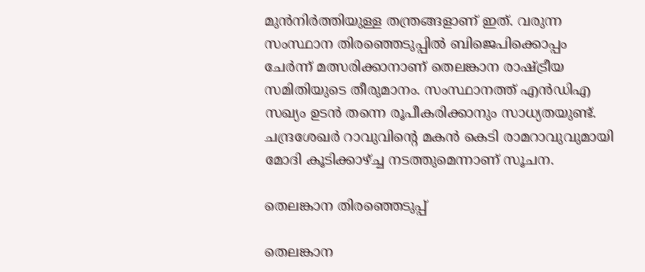മുന്‍നിര്‍ത്തിയുള്ള തന്ത്രങ്ങളാണ് ഇത്. വരുന്ന സംസ്ഥാന തിരഞ്ഞെടുപ്പില്‍ ബിജെപിക്കൊപ്പം ചേര്‍ന്ന് മത്സരിക്കാനാണ് തെലങ്കാന രാഷ്ട്രീയ സമിതിയുടെ തീരുമാനം. സംസ്ഥാനത്ത് എന്‍ഡിഎ സഖ്യം ഉടന്‍ തന്നെ രൂപീകരിക്കാനും സാധ്യതയുണ്ട്. ചന്ദ്രശേഖര്‍ റാവുവിന്റെ മകന്‍ കെടി രാമറാവുവുമായി മോദി കൂടിക്കാഴ്ച്ച നടത്തുമെന്നാണ് സൂചന.

തെലങ്കാന തിരഞ്ഞെടുപ്പ്

തെലങ്കാന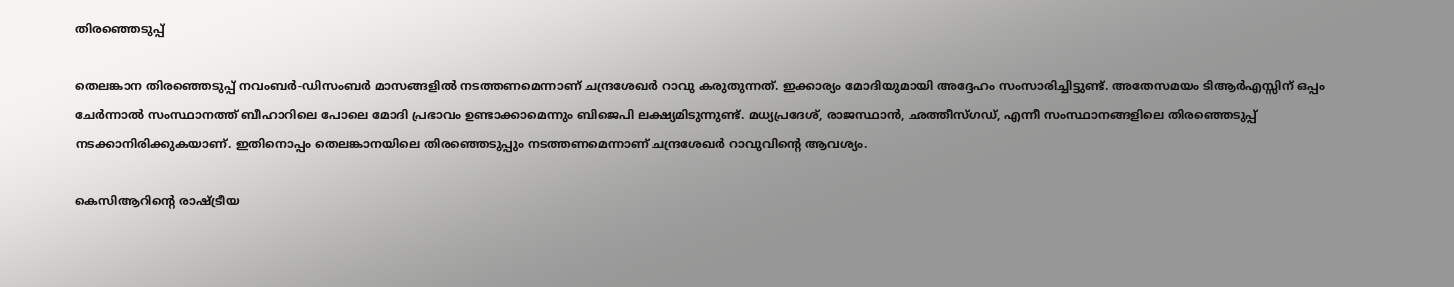തിരഞ്ഞെടുപ്പ്

തെലങ്കാന തിരഞ്ഞെടുപ്പ് നവംബര്‍-ഡിസംബര്‍ മാസങ്ങളില്‍ നടത്തണമെന്നാണ് ചന്ദ്രശേഖര്‍ റാവു കരുതുന്നത്. ഇക്കാര്യം മോദിയുമായി അദ്ദേഹം സംസാരിച്ചിട്ടുണ്ട്. അതേസമയം ടിആര്‍എസ്സിന് ഒപ്പം ചേര്‍ന്നാല്‍ സംസ്ഥാനത്ത് ബീഹാറിലെ പോലെ മോദി പ്രഭാവം ഉണ്ടാക്കാമെന്നും ബിജെപി ലക്ഷ്യമിടുന്നുണ്ട്. മധ്യപ്രദേശ്, രാജസ്ഥാന്‍, ഛത്തീസ്ഗഡ്, എന്നീ സംസ്ഥാനങ്ങളിലെ തിരഞ്ഞെടുപ്പ് നടക്കാനിരിക്കുകയാണ്. ഇതിനൊപ്പം തെലങ്കാനയിലെ തിരഞ്ഞെടുപ്പും നടത്തണമെന്നാണ് ചന്ദ്രശേഖര്‍ റാവുവിന്റെ ആവശ്യം.

കെസിആറിന്റെ രാഷ്ട്രീയ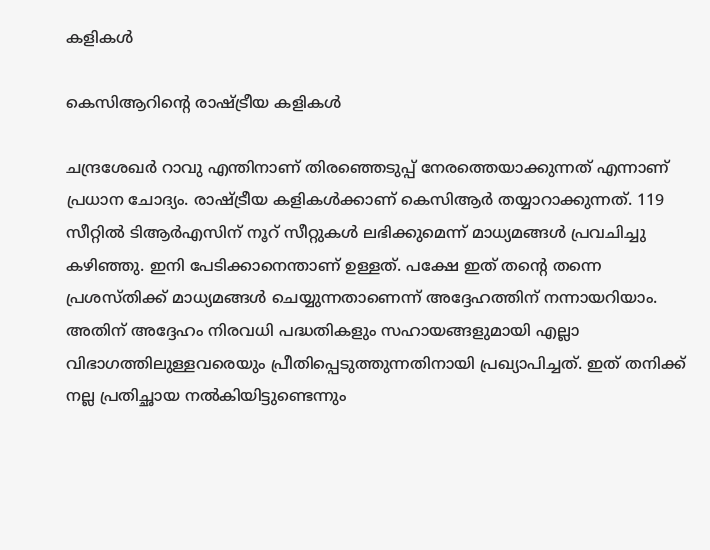കളികള്‍

കെസിആറിന്റെ രാഷ്ട്രീയ കളികള്‍

ചന്ദ്രശേഖര്‍ റാവു എന്തിനാണ് തിരഞ്ഞെടുപ്പ് നേരത്തെയാക്കുന്നത് എന്നാണ് പ്രധാന ചോദ്യം. രാഷ്ട്രീയ കളികള്‍ക്കാണ് കെസിആര്‍ തയ്യാറാക്കുന്നത്. 119 സീറ്റില്‍ ടിആര്‍എസിന് നൂറ് സീറ്റുകള്‍ ലഭിക്കുമെന്ന് മാധ്യമങ്ങള്‍ പ്രവചിച്ചു കഴിഞ്ഞു. ഇനി പേടിക്കാനെന്താണ് ഉള്ളത്. പക്ഷേ ഇത് തന്റെ തന്നെ പ്രശസ്തിക്ക് മാധ്യമങ്ങള്‍ ചെയ്യുന്നതാണെന്ന് അദ്ദേഹത്തിന് നന്നായറിയാം. അതിന് അദ്ദേഹം നിരവധി പദ്ധതികളും സഹായങ്ങളുമായി എല്ലാ വിഭാഗത്തിലുള്ളവരെയും പ്രീതിപ്പെടുത്തുന്നതിനായി പ്രഖ്യാപിച്ചത്. ഇത് തനിക്ക് നല്ല പ്രതിച്ഛായ നല്‍കിയിട്ടുണ്ടെന്നും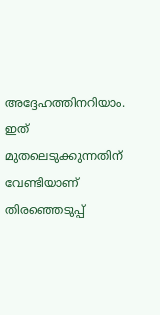അദ്ദേഹത്തിനറിയാം. ഇത് മുതലെടുക്കുന്നതിന് വേണ്ടിയാണ് തിരഞ്ഞെടുപ്പ്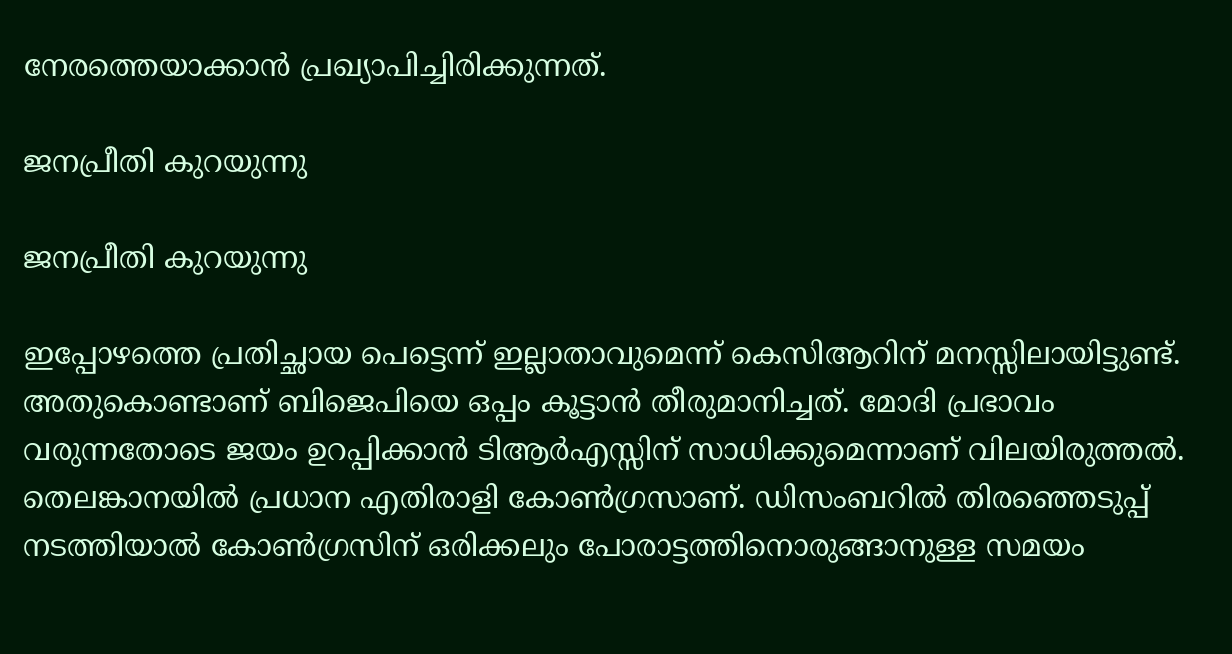നേരത്തെയാക്കാന്‍ പ്രഖ്യാപിച്ചിരിക്കുന്നത്.

ജനപ്രീതി കുറയുന്നു

ജനപ്രീതി കുറയുന്നു

ഇപ്പോഴത്തെ പ്രതിച്ഛായ പെട്ടെന്ന് ഇല്ലാതാവുമെന്ന് കെസിആറിന് മനസ്സിലായിട്ടുണ്ട്. അതുകൊണ്ടാണ് ബിജെപിയെ ഒപ്പം കൂട്ടാന്‍ തീരുമാനിച്ചത്. മോദി പ്രഭാവം വരുന്നതോടെ ജയം ഉറപ്പിക്കാന്‍ ടിആര്‍എസ്സിന് സാധിക്കുമെന്നാണ് വിലയിരുത്തല്‍. തെലങ്കാനയില്‍ പ്രധാന എതിരാളി കോണ്‍ഗ്രസാണ്. ഡിസംബറില്‍ തിരഞ്ഞെടുപ്പ് നടത്തിയാല്‍ കോണ്‍ഗ്രസിന് ഒരിക്കലും പോരാട്ടത്തിനൊരുങ്ങാനുള്ള സമയം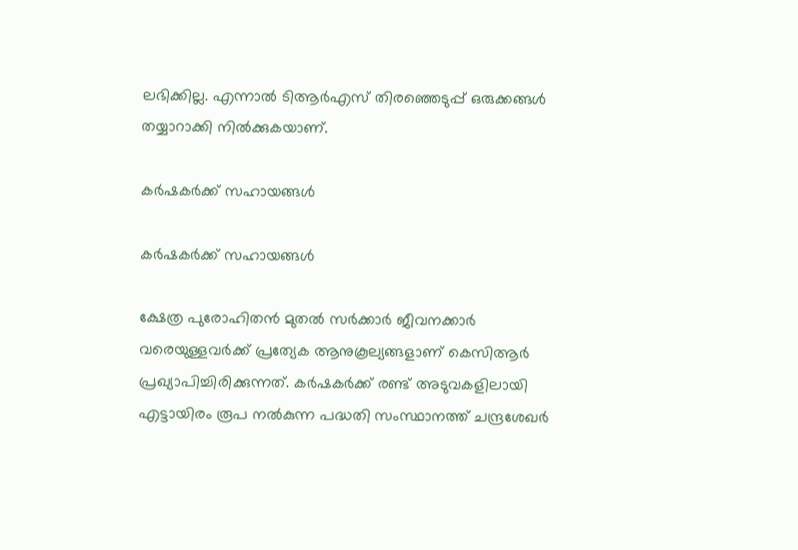ലഭിക്കില്ല. എന്നാല്‍ ടിആര്‍എസ് തിരഞ്ഞെടുപ്പ് ഒരുക്കങ്ങള്‍ തയ്യാറാക്കി നില്‍ക്കുകയാണ്.

കര്‍ഷകര്‍ക്ക് സഹായങ്ങള്‍

കര്‍ഷകര്‍ക്ക് സഹായങ്ങള്‍

ക്ഷേത്ര പുരോഹിതന്‍ മുതല്‍ സര്‍ക്കാര്‍ ജീവനക്കാര്‍ വരെയുള്ളവര്‍ക്ക് പ്രത്യേക ആനുകൂല്യങ്ങളാണ് കെസിആര്‍ പ്രഖ്യാപിച്ചിരിക്കുന്നത്. കര്‍ഷകര്‍ക്ക് രണ്ട് അടുവകളിലായി എട്ടായിരം രൂപ നല്‍കുന്ന പദ്ധതി സംസ്ഥാനത്ത് ചന്ദ്രശേഖര്‍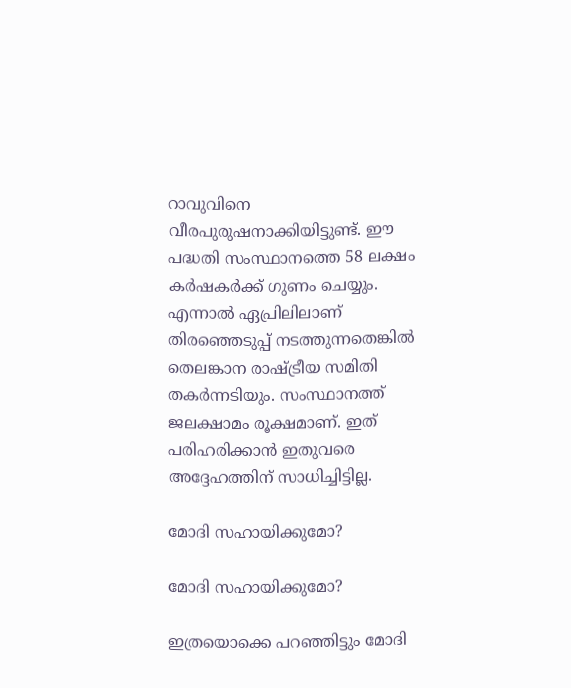റാവുവിനെ വീരപുരുഷനാക്കിയിട്ടുണ്ട്. ഈ പദ്ധതി സംസ്ഥാനത്തെ 58 ലക്ഷം കര്‍ഷകര്‍ക്ക് ഗുണം ചെയ്യും. എന്നാല്‍ ഏപ്രിലിലാണ് തിരഞ്ഞെടുപ്പ് നടത്തുന്നതെങ്കില്‍ തെലങ്കാന രാഷ്ട്രീയ സമിതി തകര്‍ന്നടിയും. സംസ്ഥാനത്ത് ജലക്ഷാമം രൂക്ഷമാണ്. ഇത് പരിഹരിക്കാന്‍ ഇതുവരെ അദ്ദേഹത്തിന് സാധിച്ചിട്ടില്ല.

മോദി സഹായിക്കുമോ?

മോദി സഹായിക്കുമോ?

ഇത്രയൊക്കെ പറഞ്ഞിട്ടും മോദി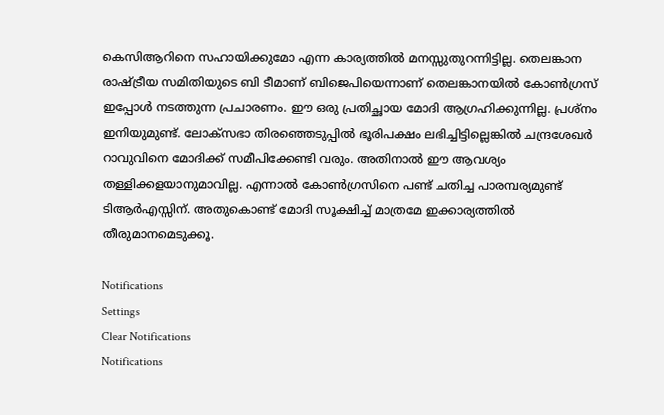കെസിആറിനെ സഹായിക്കുമോ എന്ന കാര്യത്തില്‍ മനസ്സുതുറന്നിട്ടില്ല. തെലങ്കാന രാഷ്ട്രീയ സമിതിയുടെ ബി ടീമാണ് ബിജെപിയെന്നാണ് തെലങ്കാനയില്‍ കോണ്‍ഗ്രസ് ഇപ്പോള്‍ നടത്തുന്ന പ്രചാരണം. ഈ ഒരു പ്രതിച്ഛായ മോദി ആഗ്രഹിക്കുന്നില്ല. പ്രശ്‌നം ഇനിയുമുണ്ട്. ലോക്‌സഭാ തിരഞ്ഞെടുപ്പില്‍ ഭൂരിപക്ഷം ലഭിച്ചിട്ടില്ലെങ്കില്‍ ചന്ദ്രശേഖര്‍ റാവുവിനെ മോദിക്ക് സമീപിക്കേണ്ടി വരും. അതിനാല്‍ ഈ ആവശ്യം തള്ളിക്കളയാനുമാവില്ല. എന്നാല്‍ കോണ്‍ഗ്രസിനെ പണ്ട് ചതിച്ച പാരമ്പര്യമുണ്ട് ടിആര്‍എസ്സിന്. അതുകൊണ്ട് മോദി സൂക്ഷിച്ച് മാത്രമേ ഇക്കാര്യത്തില്‍ തീരുമാനമെടുക്കൂ.

Notifications
Settings
Clear Notifications
Notifications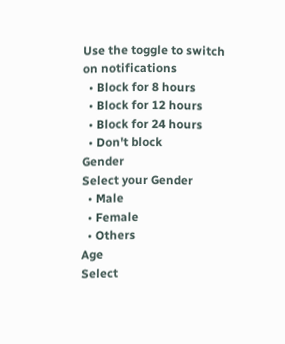Use the toggle to switch on notifications
  • Block for 8 hours
  • Block for 12 hours
  • Block for 24 hours
  • Don't block
Gender
Select your Gender
  • Male
  • Female
  • Others
Age
Select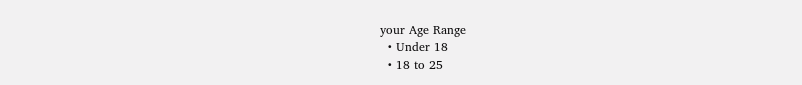your Age Range
  • Under 18
  • 18 to 25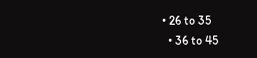• 26 to 35
  • 36 to 45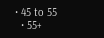• 45 to 55
  • 55+